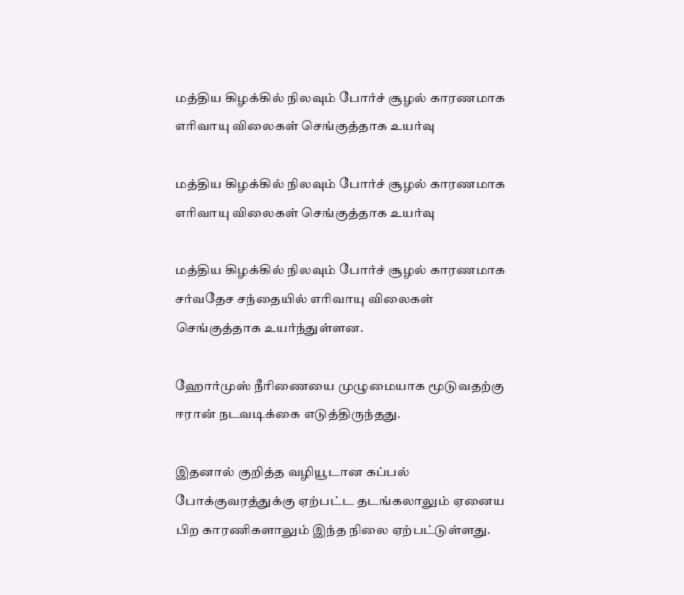மத்திய கிழக்கில் நிலவும் போர்ச் சூழல் காரணமாக எரிவாயு விலைகள் செங்குத்தாக உயர்வு

மத்திய கிழக்கில் நிலவும் போர்ச் சூழல் காரணமாக எரிவாயு விலைகள் செங்குத்தாக உயர்வு

மத்திய கிழக்கில் நிலவும் போர்ச் சூழல் காரணமாக சர்வதேச சந்தையில் எரிவாயு விலைகள் செங்குத்தாக உயர்ந்துள்ளன.

ஹோர்முஸ் நீரிணையை முழுமையாக மூடுவதற்கு ஈரான் நடவடிக்கை எடுத்திருந்தது.

இதனால் குறித்த வழியூடான கப்பல் போக்குவரத்துக்கு ஏற்பட்ட தடங்கலாலும் ஏனைய பிற காரணிகளாலும் இந்த நிலை ஏற்பட்டுள்ளது.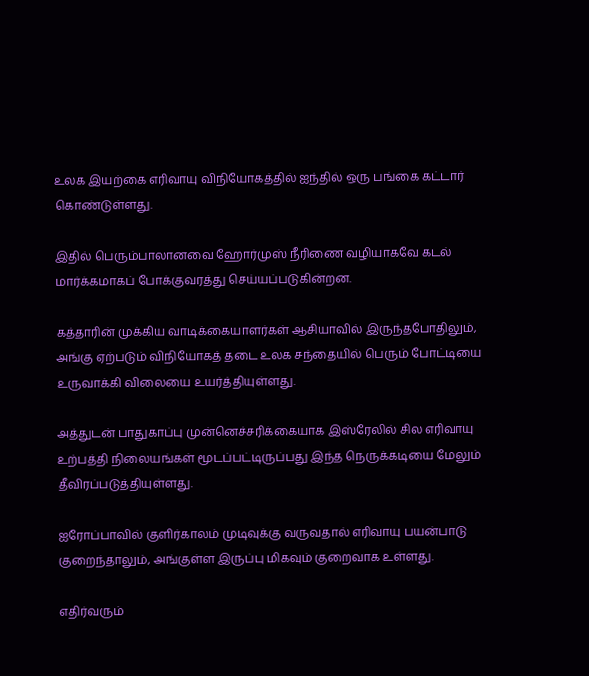உலக இயற்கை எரிவாயு விநியோகத்தில் ஐந்தில் ஒரு பங்கை கட்டார் கொண்டுள்ளது.

இதில் பெரும்பாலானவை ஹோர்முஸ் நீரிணை வழியாகவே கடல் மார்க்கமாகப் போக்குவரத்து செய்யப்படுகின்றன.

கத்தாரின் முக்கிய வாடிக்கையாளர்கள் ஆசியாவில் இருந்தபோதிலும், அங்கு ஏற்படும் விநியோகத் தடை உலக சந்தையில் பெரும் போட்டியை உருவாக்கி விலையை உயர்த்தியுள்ளது.

அத்துடன் பாதுகாப்பு முன்னெச்சரிக்கையாக இஸ்ரேலில் சில எரிவாயு உற்பத்தி நிலையங்கள் மூடப்பட்டிருப்பது இந்த நெருக்கடியை மேலும் தீவிரப்படுத்தியுள்ளது.

ஐரோப்பாவில் குளிர்காலம் முடிவுக்கு வருவதால் எரிவாயு பயன்பாடு குறைந்தாலும், அங்குள்ள இருப்பு மிகவும் குறைவாக உள்ளது.

எதிர்வரும்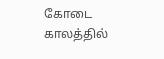கோடை காலத்தில்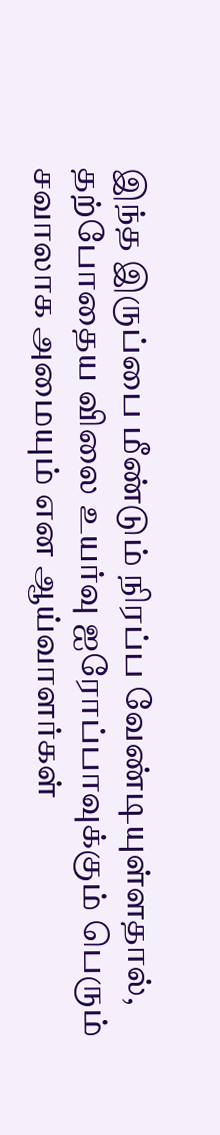இந்த இருப்பை மீண்டும் நிரப்ப வேண்டியுள்ளதால், தற்போதைய விலை உயர்வு ஐரோப்பாவுக்கும் பெரும் சவாலாக அமையும் என ஆய்வாளர்கள்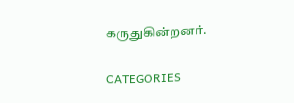கருதுகின்றனர்.

CATEGORIES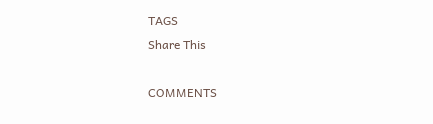TAGS
Share This

COMMENTS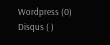Wordpress (0)
Disqus ( )